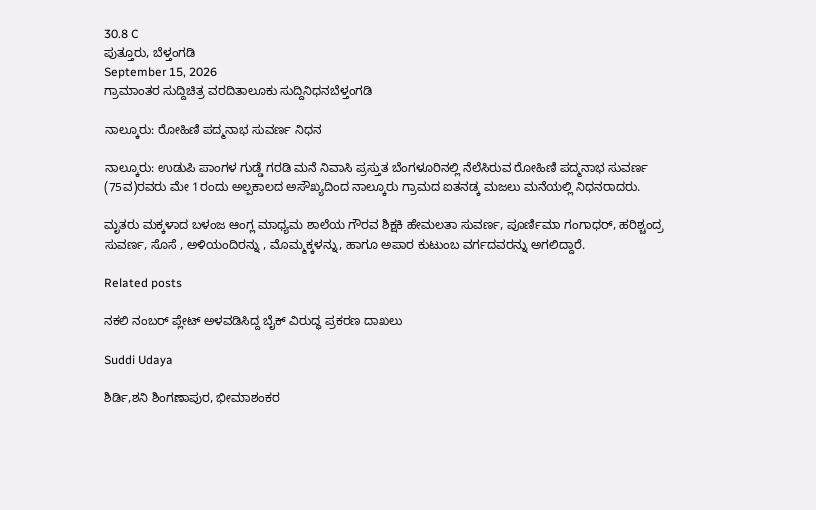30.8 C
ಪುತ್ತೂರು, ಬೆಳ್ತಂಗಡಿ
September 15, 2026
ಗ್ರಾಮಾಂತರ ಸುದ್ದಿಚಿತ್ರ ವರದಿತಾಲೂಕು ಸುದ್ದಿನಿಧನಬೆಳ್ತಂಗಡಿ

ನಾಲ್ಕೂರು: ರೋಹಿಣಿ ಪದ್ಮನಾಭ ಸುವರ್ಣ ನಿಧನ

ನಾಲ್ಕೂರು: ಉಡುಪಿ ಪಾಂಗಳ ಗುಡ್ಡೆ ಗರಡಿ ಮನೆ ನಿವಾಸಿ ಪ್ರಸ್ತುತ ಬೆಂಗಳೂರಿನಲ್ಲಿ ನೆಲೆಸಿರುವ ರೋಹಿಣಿ ಪದ್ಮನಾಭ ಸುವರ್ಣ (75ವ)ರವರು ಮೇ 1ರಂದು ಅಲ್ಪಕಾಲದ ಅಸೌಖ್ಯದಿಂದ ನಾಲ್ಕೂರು ಗ್ರಾಮದ ಐತನಡ್ಕ ಮಜಲು ಮನೆಯಲ್ಲಿ ನಿಧನರಾದರು.

ಮೃತರು ಮಕ್ಕಳಾದ ಬಳಂಜ ಆಂಗ್ಲ ಮಾಧ್ಯಮ ಶಾಲೆಯ ಗೌರವ ಶಿಕ್ಷಕಿ ಹೇಮಲತಾ ಸುವರ್ಣ, ಪೂರ್ಣಿಮಾ ಗಂಗಾಧರ್, ಹರಿಶ್ಚಂದ್ರ ಸುವರ್ಣ, ಸೊಸೆ , ಅಳಿಯಂದಿರನ್ನು , ಮೊಮ್ಮಕ್ಕಳನ್ನು, ಹಾಗೂ ಅಪಾರ ಕುಟುಂಬ ವರ್ಗದವರನ್ನು ಅಗಲಿದ್ದಾರೆ.

Related posts

ನಕಲಿ ನಂಬರ್ ಪ್ಲೇಟ್ ಅಳವಡಿಸಿದ್ದ ಬೈಕ್ ವಿರುದ್ಧ ಪ್ರಕರಣ ದಾಖಲು

Suddi Udaya

ಶಿರ್ಡಿ,ಶನಿ ಶಿಂಗಣಾಪುರ, ಭೀಮಾಶಂಕರ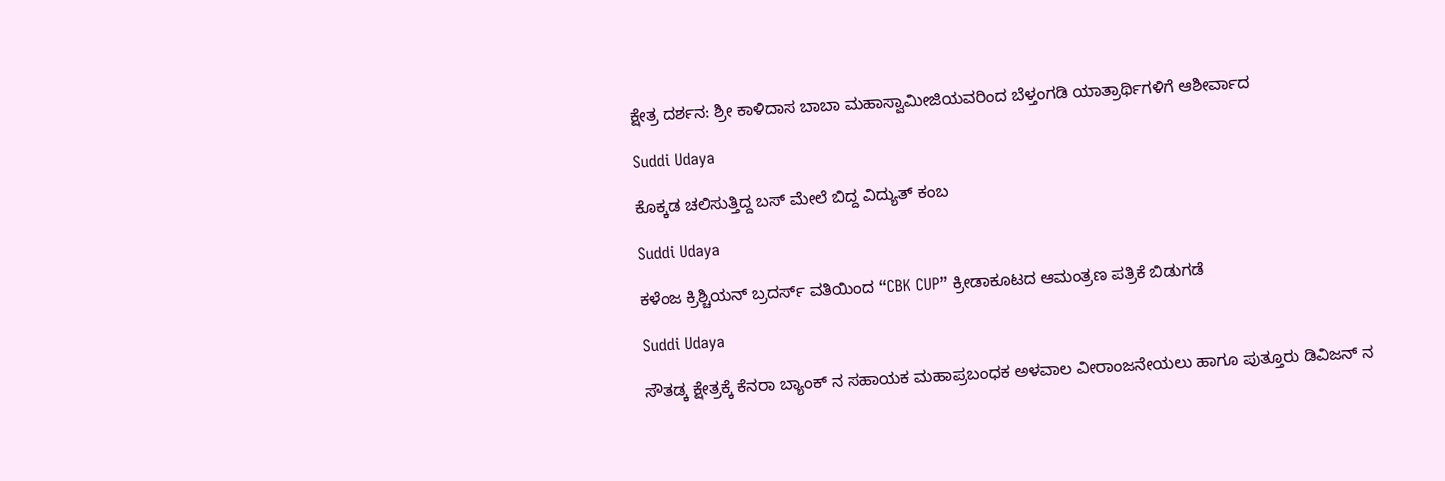ಕ್ಷೇತ್ರ ದರ್ಶನ: ಶ್ರೀ ಕಾಳಿದಾಸ ಬಾಬಾ ಮಹಾಸ್ವಾಮೀಜಿಯವರಿಂದ ಬೆಳ್ತಂಗಡಿ ಯಾತ್ರಾರ್ಥಿಗಳಿಗೆ ಆಶೀರ್ವಾದ

Suddi Udaya

ಕೊಕ್ಕಡ ಚಲಿಸುತ್ತಿದ್ದ ಬಸ್ ಮೇಲೆ ಬಿದ್ದ ವಿದ್ಯುತ್ ಕಂಬ

Suddi Udaya

ಕಳೆಂಜ ಕ್ರಿಶ್ಚಿಯನ್ ಬ್ರದರ್ಸ್ ವತಿಯಿಂದ “CBK CUP” ಕ್ರೀಡಾಕೂಟದ ಆಮಂತ್ರಣ ಪತ್ರಿಕೆ ಬಿಡುಗಡೆ

Suddi Udaya

ಸೌತಡ್ಕ ಕ್ಷೇತ್ರಕ್ಕೆ ಕೆನರಾ ಬ್ಯಾಂಕ್ ನ ಸಹಾಯಕ ಮಹಾಪ್ರಬಂಧಕ ಅಳವಾಲ ವೀರಾಂಜನೇಯಲು ಹಾಗೂ ಪುತ್ತೂರು ಡಿವಿಜನ್ ನ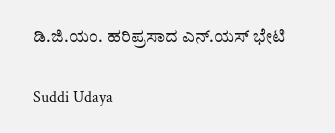ಡಿ.ಜಿ.ಯಂ. ಹರಿಪ್ರಸಾದ ಎನ್.ಯಸ್ ಭೇಟಿ

Suddi Udaya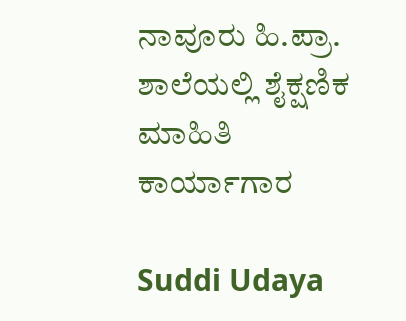ನಾವೂರು ಹಿ.ಪ್ರಾ. ಶಾಲೆಯಲ್ಲಿ ಶೈಕ್ಷಣಿಕ ಮಾಹಿತಿ ಕಾರ್ಯಾಗಾರ

Suddi Udaya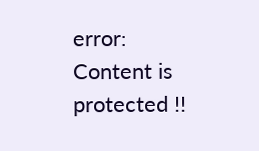error: Content is protected !!